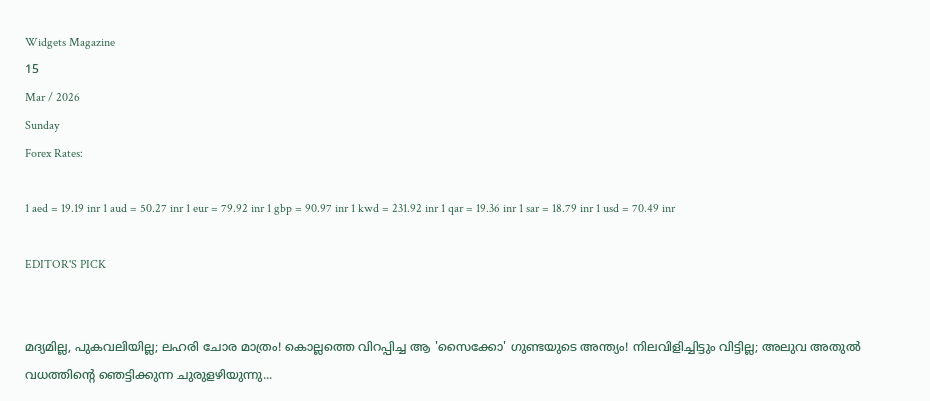Widgets Magazine
15
Mar / 2026
Sunday
Forex Rates:

1 aed = 19.19 inr 1 aud = 50.27 inr 1 eur = 79.92 inr 1 gbp = 90.97 inr 1 kwd = 231.92 inr 1 qar = 19.36 inr 1 sar = 18.79 inr 1 usd = 70.49 inr

EDITOR'S PICK


മദ്യമില്ല, പുകവലിയില്ല; ലഹരി ചോര മാത്രം! കൊല്ലത്തെ വിറപ്പിച്ച ആ 'സൈക്കോ' ഗുണ്ടയുടെ അന്ത്യം! നിലവിളിച്ചിട്ടും വിട്ടില്ല; അലുവ അതുൽ വധത്തിന്റെ ഞെട്ടിക്കുന്ന ചുരുളഴിയുന്നു...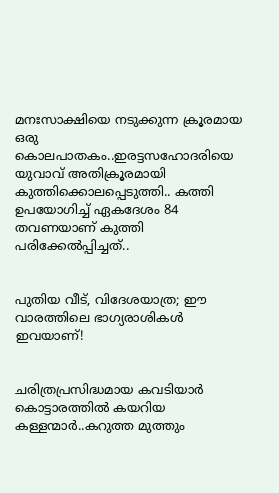മനഃസാക്ഷിയെ നടുക്കുന്ന ക്രൂരമായ ഒരു കൊലപാതകം..ഇരട്ടസഹോദരിയെ യുവാവ് അതിക്രൂരമായി കുത്തിക്കൊലപ്പെടുത്തി.. കത്തി ഉപയോഗിച്ച് ഏകദേശം 84 തവണയാണ് കുത്തി പരിക്കേൽപ്പിച്ചത്..


പുതിയ വീട്, വിദേശയാത്ര; ഈ വാരത്തിലെ ഭാഗ്യരാശികൾ ഇവയാണ്!


ചരിത്രപ്രസിദ്ധമായ കവടിയാര്‍ കൊട്ടാരത്തില്‍ കയറിയ കള്ളന്മാർ..കറുത്ത മുത്തും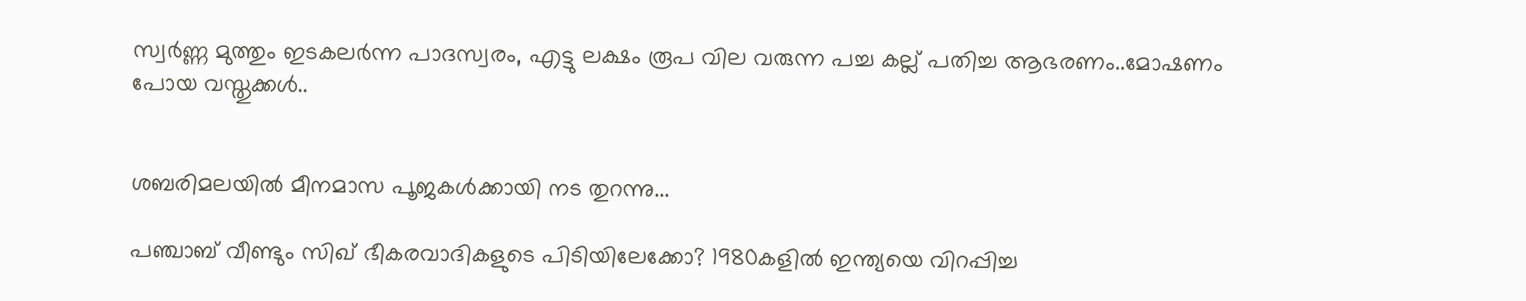സ്വർണ്ണ മുത്തും ഇടകലർന്ന പാദസ്വരം, എട്ടു ലക്ഷം രൂപ വില വരുന്ന പച്ച കല്ല് പതിച്ച ആഭരണം..മോഷണം പോയ വസ്തുക്കൾ..


ശബരിമലയിൽ മീനമാസ പൂജകൾക്കായി നട തുറന്നു...

പഞ്ചാബ് വീണ്ടും സിഖ് ഭീകരവാദികളുടെ പിടിയിലേക്കോ? 1980കളില്‍ ഇന്ത്യയെ വിറപ്പിച്ച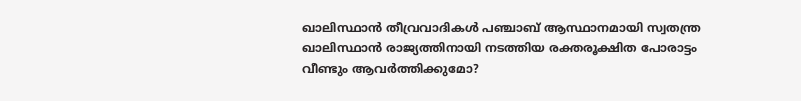ഖാലിസ്ഥാന്‍ തീവ്രവാദികള്‍ പഞ്ചാബ് ആസ്ഥാനമായി സ്വതന്ത്ര ഖാലിസ്ഥാന്‍ രാജ്യത്തിനായി നടത്തിയ രക്തരൂക്ഷിത പോരാട്ടം വീണ്ടും ആവര്‍ത്തിക്കുമോ?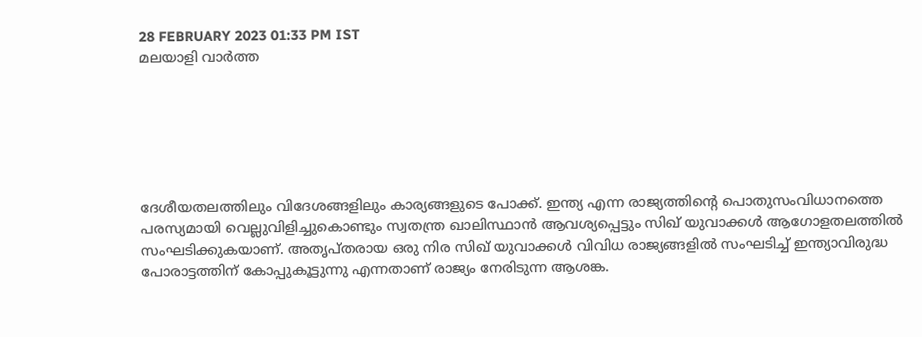28 FEBRUARY 2023 01:33 PM IST
മലയാളി വാര്‍ത്ത






ദേശീയതലത്തിലും വിദേശങ്ങളിലും കാര്യങ്ങളുടെ പോക്ക്. ഇന്ത്യ എന്ന രാജ്യത്തിന്റെ പൊതുസംവിധാനത്തെ പരസ്യമായി വെല്ലുവിളിച്ചുകൊണ്ടും സ്വതന്ത്ര ഖാലിസ്ഥാന്‍ ആവശ്യപ്പെട്ടും സിഖ് യുവാക്കള്‍ ആഗോളതലത്തില്‍ സംഘടിക്കുകയാണ്. അതൃപ്തരായ ഒരു നിര സിഖ് യുവാക്കള്‍ വിവിധ രാജ്യങ്ങളില്‍ സംഘടിച്ച് ഇന്ത്യാവിരുദ്ധ പോരാട്ടത്തിന് കോപ്പുകൂട്ടുന്നു എന്നതാണ് രാജ്യം നേരിടുന്ന ആശങ്ക.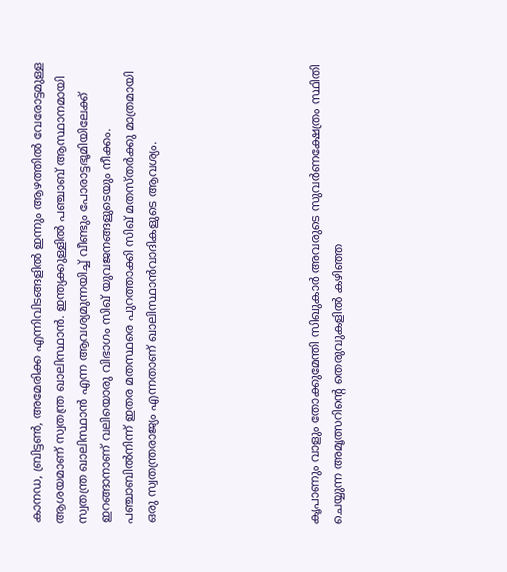കാനഡ, ബ്രിട്ടണ്‍, അമേരിക്ക എന്നിവിടങ്ങളില്‍ ഇന്നും ആഴത്തില്‍ വേരോട്ടമുള്ള ആശയമാണ് സ്വതന്ത്ര ഖാലിസ്ഥാന്‍. ഇന്ത്യക്കുള്ളില്‍ പഞ്ചാബ് ആസ്ഥാനമായി സ്വതന്ത്ര ഖാലിസ്ഥാന്‍ എന്ന ആവശ്യമുന്നയിച്ച് വീണ്ടും പോരാട്ടഭൂമിയിലേക്ക് ഇറങ്ങാനാണ് വലിയൊരു വിഭാഗം സിഖ് യുവജനങ്ങളുടെയും നീക്കം. പഞ്ചാബില്‍നിന്ന് ഇതര മതസ്ഥരെ പുറത്താക്കി സിഖ് മതസ്തര്‍ക്കു മാത്രമായി ഒരു സ്വതന്ത്രരാജ്യം എന്നതാണ് ഖാലിസ്ഥാന്‍വാദികളുടെ ആവശ്യം.






കൃപാണും വാളും തോക്കുമേന്തി സിഖുകാര്‍ അവരുടെ സുവര്‍ണക്ഷേത്രം സ്ഥിതി ചെയ്യുന്ന അമൃത്സറിന്റെ തെരുവുകളില്‍ കഴിഞ്ഞ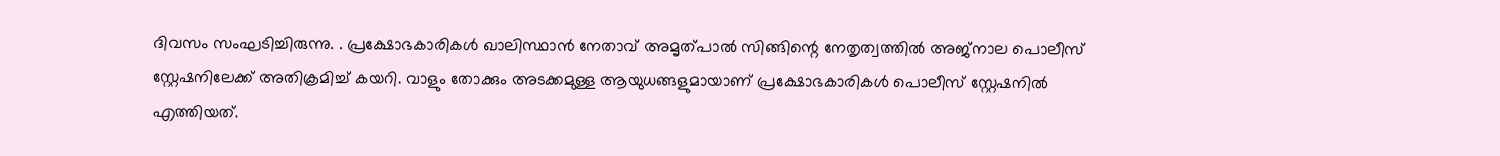ദിവസം സംഘടിച്ചിരുന്നു. . പ്രക്ഷോഭകാരികള്‍ ഖാലിസ്ഥാന്‍ നേതാവ് അമൃത്പാല്‍ സിങ്ങിന്റെ നേതൃത്വത്തില്‍ അജ്നാല പൊലീസ് സ്റ്റേഷനിലേക്ക് അതിക്രമിച്ച് കയറി. വാളും തോക്കും അടക്കമുള്ള ആയുധങ്ങളുമായാണ് പ്രക്ഷോഭകാരികള്‍ പൊലീസ് സ്റ്റേഷനില്‍ എത്തിയത്.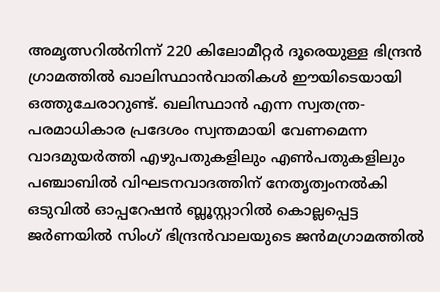അമൃത്സറില്‍നിന്ന് 220 കിലോമീറ്റര്‍ ദൂരെയുള്ള ഭിന്ദ്രന്‍ ഗ്രാമത്തില്‍ ഖാലിസ്ഥാന്‍വാതികള്‍ ഈയിടെയായി ഒത്തുചേരാറുണ്ട്. ഖലിസ്ഥാന്‍ എന്ന സ്വതന്ത്ര-പരമാധികാര പ്രദേശം സ്വന്തമായി വേണമെന്ന വാദമുയര്‍ത്തി എഴുപതുകളിലും എണ്‍പതുകളിലും പഞ്ചാബില്‍ വിഘടനവാദത്തിന് നേതൃത്വംനല്‍കി ഒടുവില്‍ ഓപ്പറേഷന്‍ ബ്ലൂസ്റ്റാറില്‍ കൊല്ലപ്പെട്ട ജര്‍ണയില്‍ സിംഗ് ഭിന്ദ്രന്‍വാലയുടെ ജന്‍മഗ്രാമത്തില്‍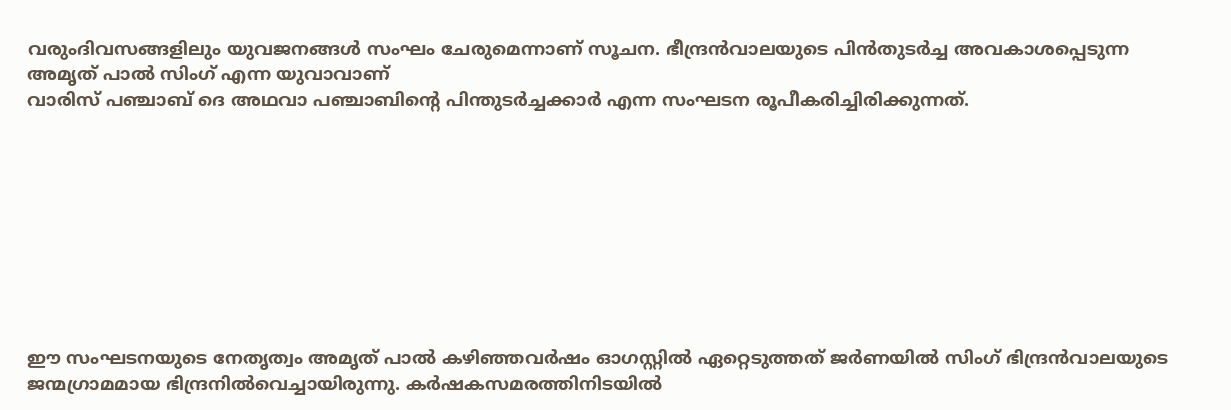വരുംദിവസങ്ങളിലും യുവജനങ്ങള്‍ സംഘം ചേരുമെന്നാണ് സൂചന. ഭീന്ദ്രന്‍വാലയുടെ പിന്‍തുടര്‍ച്ച അവകാശപ്പെടുന്ന അമൃത് പാല്‍ സിംഗ് എന്ന യുവാവാണ്
വാരിസ് പഞ്ചാബ് ദെ അഥവാ പഞ്ചാബിന്റെ പിന്തുടര്‍ച്ചക്കാര്‍ എന്ന സംഘടന രൂപീകരിച്ചിരിക്കുന്നത്.









ഈ സംഘടനയുടെ നേതൃത്വം അമൃത് പാല്‍ കഴിഞ്ഞവര്‍ഷം ഓഗസ്റ്റില്‍ ഏറ്റെടുത്തത് ജര്‍ണയില്‍ സിംഗ് ഭിന്ദ്രന്‍വാലയുടെ ജന്മഗ്രാമമായ ഭിന്ദ്രനില്‍വെച്ചായിരുന്നു. കര്‍ഷകസമരത്തിനിടയില്‍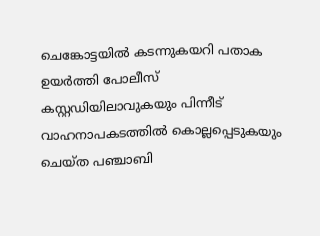ചെങ്കോട്ടയില്‍ കടന്നുകയറി പതാക ഉയര്‍ത്തി പോലീസ് കസ്റ്റഡിയിലാവുകയും പിന്നീട് വാഹനാപകടത്തില്‍ കൊല്ലപ്പെടുകയും ചെയ്ത പഞ്ചാബി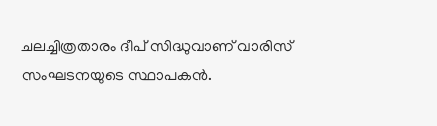ചലച്ചിത്രതാരം ദീപ് സിദ്ധുവാണ് വാരിസ് സംഘടനയുടെ സ്ഥാപകന്‍.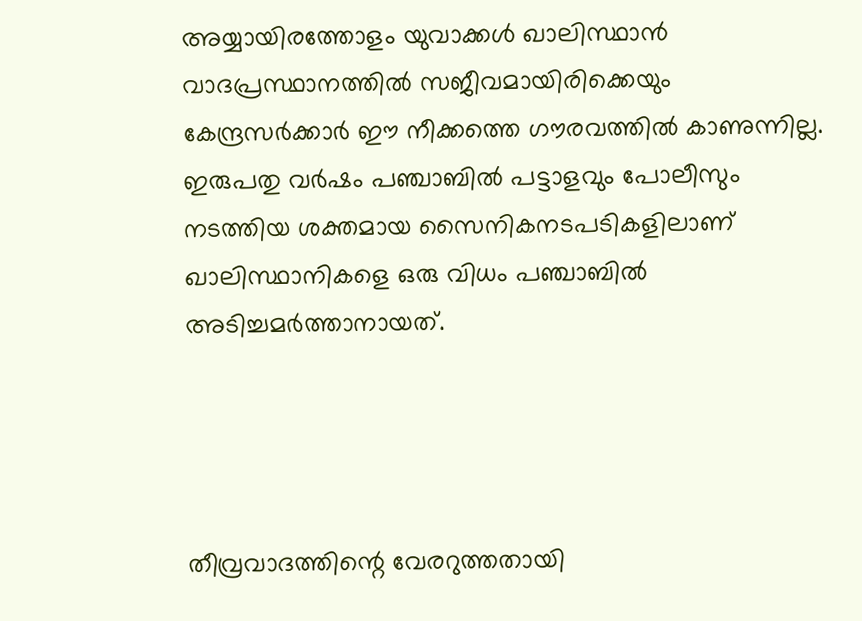അയ്യായിരത്തോളം യുവാക്കള്‍ ഖാലിസ്ഥാന്‍ വാദപ്രസ്ഥാനത്തില്‍ സജീവമായിരിക്കെയും കേന്ദ്രസര്‍ക്കാര്‍ ഈ നീക്കത്തെ ഗൗരവത്തില്‍ കാണുന്നില്ല. ഇരുപതു വര്‍ഷം പഞ്ചാബില്‍ പട്ടാളവും പോലീസും നടത്തിയ ശക്തമായ സൈനികനടപടികളിലാണ് ഖാലിസ്ഥാനികളെ ഒരു വിധം പഞ്ചാബില്‍ അടിച്ചമര്‍ത്താനായത്.




തീവ്രവാദത്തിന്റെ വേരറുത്തതായി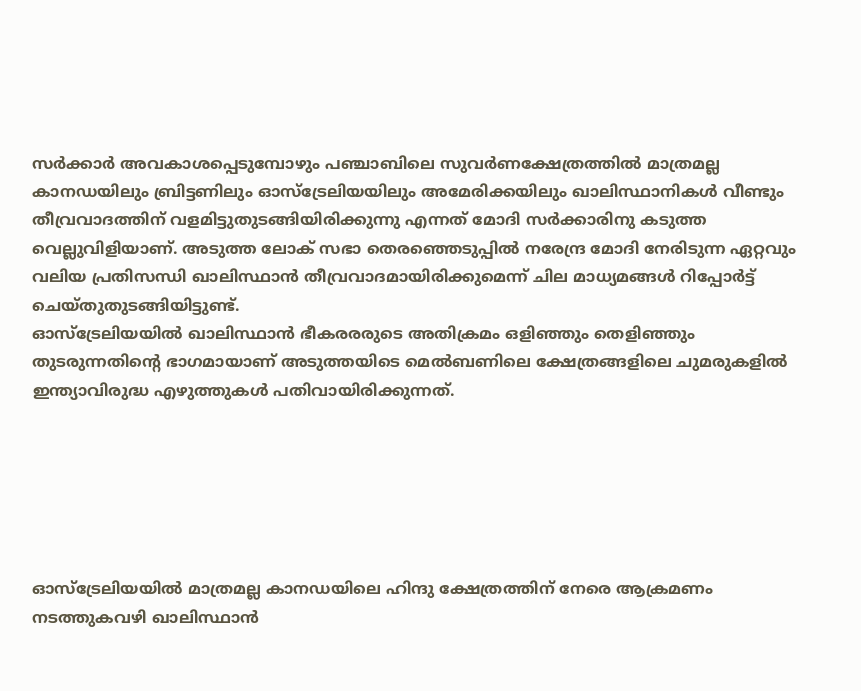സര്‍ക്കാര്‍ അവകാശപ്പെടുമ്പോഴും പഞ്ചാബിലെ സുവര്‍ണക്ഷേത്രത്തില്‍ മാത്രമല്ല കാനഡയിലും ബ്രിട്ടണിലും ഓസ്ട്രേലിയയിലും അമേരിക്കയിലും ഖാലിസ്ഥാനികള്‍ വീണ്ടും തീവ്രവാദത്തിന് വളമിട്ടുതുടങ്ങിയിരിക്കുന്നു എന്നത് മോദി സര്‍ക്കാരിനു കടുത്ത വെല്ലുവിളിയാണ്. അടുത്ത ലോക് സഭാ തെരഞ്ഞെടുപ്പില്‍ നരേന്ദ്ര മോദി നേരിടുന്ന ഏറ്റവും വലിയ പ്രതിസന്ധി ഖാലിസ്ഥാന്‍ തീവ്രവാദമായിരിക്കുമെന്ന് ചില മാധ്യമങ്ങള്‍ റിപ്പോര്‍ട്ട് ചെയ്തുതുടങ്ങിയിട്ടുണ്ട്.
ഓസ്ട്രേലിയയില്‍ ഖാലിസ്ഥാന്‍ ഭീകരരരുടെ അതിക്രമം ഒളിഞ്ഞും തെളിഞ്ഞും തുടരുന്നതിന്റെ ഭാഗമായാണ് അടുത്തയിടെ മെല്‍ബണിലെ ക്ഷേത്രങ്ങളിലെ ചുമരുകളില്‍ ഇന്ത്യാവിരുദ്ധ എഴുത്തുകള്‍ പതിവായിരിക്കുന്നത്.






ഓസ്ട്രേലിയയില്‍ മാത്രമല്ല കാനഡയിലെ ഹിന്ദു ക്ഷേത്രത്തിന് നേരെ ആക്രമണം നടത്തുകവഴി ഖാലിസ്ഥാന്‍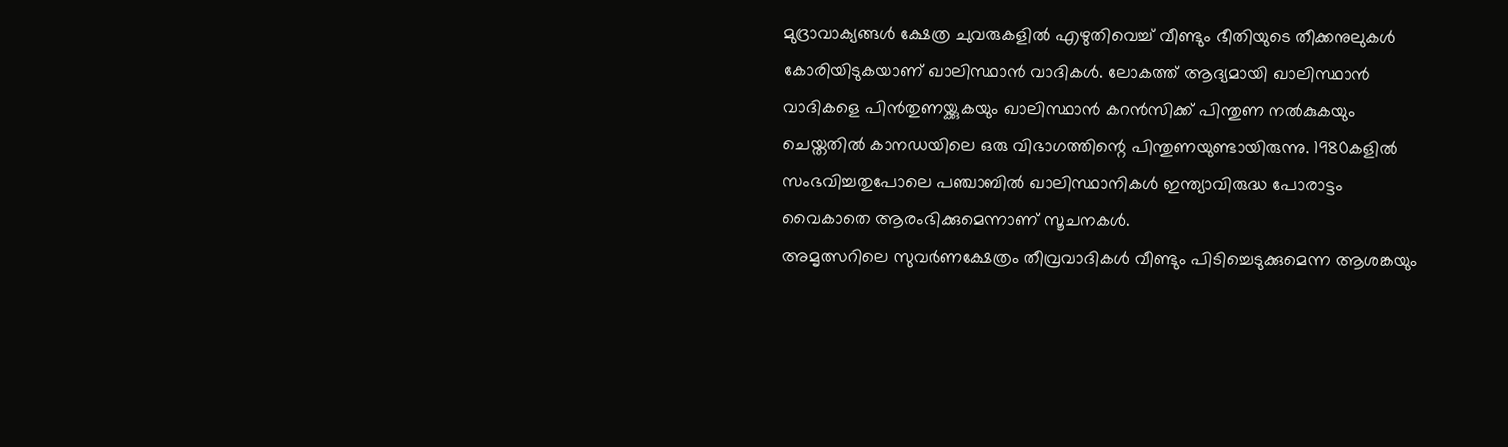മുദ്രാവാക്യങ്ങള്‍ ക്ഷേത്ര ചുവരുകളില്‍ എഴുതിവെച്ച് വീണ്ടും ഭീതിയുടെ തീക്കനുലുകള്‍ കോരിയിടുകയാണ് ഖാലിസ്ഥാന്‍ വാദികള്‍. ലോകത്ത് ആദ്യമായി ഖാലിസ്ഥാന്‍ വാദികളെ പിന്‍തുണയ്ക്കുകയും ഖാലിസ്ഥാന്‍ കറന്‍സിക്ക് പിന്തുണ നല്‍കുകയും ചെയ്തതില്‍ കാനഡയിലെ ഒരു വിഭാഗത്തിന്റെ പിന്തുണയുണ്ടായിരുന്നു. 1980കളില്‍ സംഭവിച്ചതുപോലെ പഞ്ചാബില്‍ ഖാലിസ്ഥാനികള്‍ ഇന്ത്യാവിരുദ്ധ പോരാട്ടം വൈകാതെ ആരംഭിക്കുമെന്നാണ് സൂചനകള്‍.
അമൃത്സറിലെ സുവര്‍ണക്ഷേത്രം തീവ്രവാദികള്‍ വീണ്ടും പിടിച്ചെടുക്കുമെന്ന ആശങ്കയും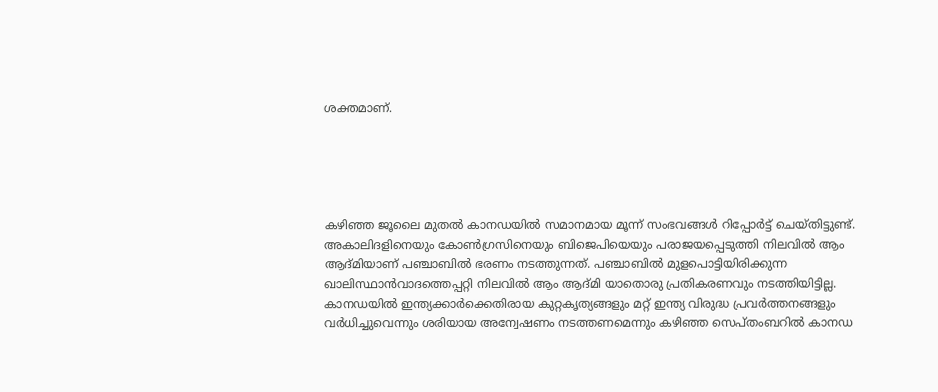ശക്തമാണ്.





കഴിഞ്ഞ ജൂലൈ മുതല്‍ കാനഡയില്‍ സമാനമായ മൂന്ന് സംഭവങ്ങള്‍ റിപ്പോര്‍ട്ട് ചെയ്തിട്ടുണ്ട്. അകാലിദളിനെയും കോണ്‍ഗ്രസിനെയും ബിജെപിയെയും പരാജയപ്പെടുത്തി നിലവില്‍ ആം ആദ്മിയാണ് പഞ്ചാബില്‍ ഭരണം നടത്തുന്നത്. പഞ്ചാബില്‍ മുളപൊട്ടിയിരിക്കുന്ന ഖാലിസ്ഥാന്‍വാദത്തെപ്പറ്റി നിലവില്‍ ആം ആദ്മി യാതൊരു പ്രതികരണവും നടത്തിയിട്ടില്ല.
കാനഡയില്‍ ഇന്ത്യക്കാര്‍ക്കെതിരായ കുറ്റകൃത്യങ്ങളും മറ്റ് ഇന്ത്യ വിരുദ്ധ പ്രവര്‍ത്തനങ്ങളും വര്‍ധിച്ചുവെന്നും ശരിയായ അന്വേഷണം നടത്തണമെന്നും കഴിഞ്ഞ സെപ്തംബറില്‍ കാനഡ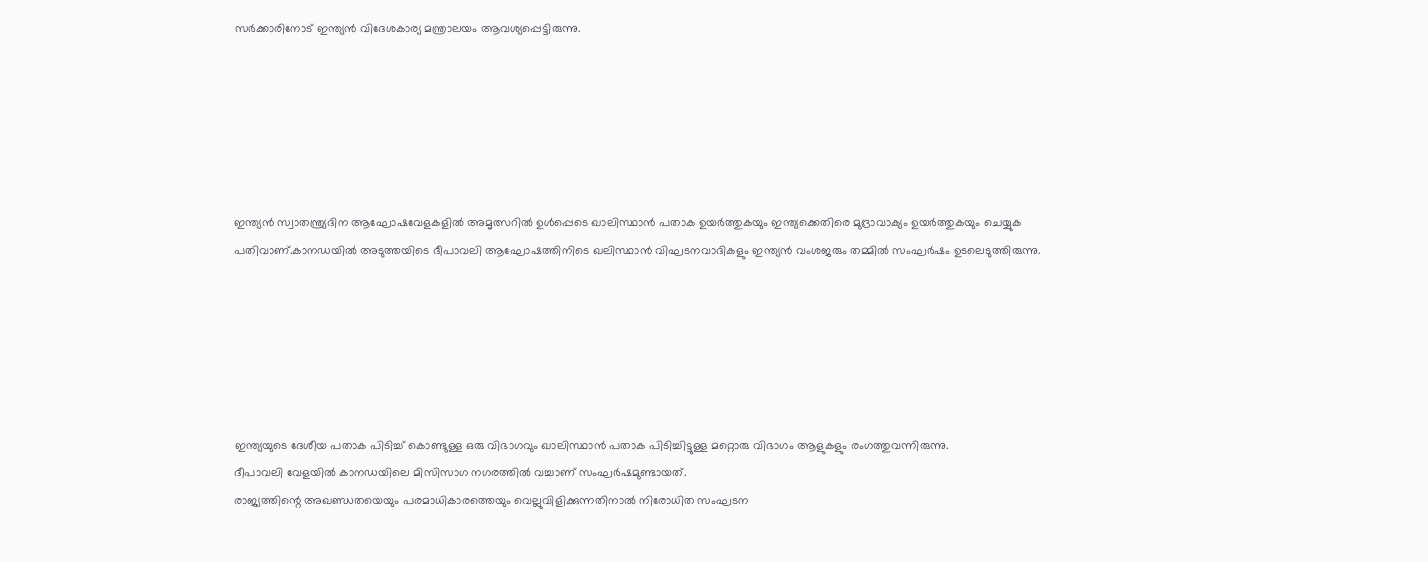സര്‍ക്കാരിനോട് ഇന്ത്യന്‍ വിദേശകാര്യ മന്ത്രാലയം ആവശ്യപ്പെട്ടിരുന്നു.






ഇന്ത്യന്‍ സ്വാതന്ത്ര്യദിന ആഘോഷവേളകളില്‍ അമൃത്സറില്‍ ഉള്‍പ്പെടെ ഖാലിസ്ഥാന്‍ പതാക ഉയര്‍ത്തുകയും ഇന്ത്യക്കെതിരെ മുദ്രാവാക്യം ഉയര്‍ത്തുകയും ചെയ്യുക പതിവാണ്.കാനഡയില്‍ അടുത്തയിടെ ദീപാവലി ആഘോഷത്തിനിടെ ഖലിസ്ഥാന്‍ വിഘടനവാദികളും ഇന്ത്യന്‍ വംശജരും തമ്മില്‍ സംഘര്‍ഷം ഉടലെടുത്തിരുന്നു.






ഇന്ത്യയുടെ ദേശീയ പതാക പിടിച്ച് കൊണ്ടുള്ള ഒരു വിഭാഗവും ഖാലിസ്ഥാന്‍ പതാക പിടിച്ചിട്ടുള്ള മറ്റൊരു വിഭാഗം ആളുകളും രംഗത്തുവന്നിരുന്നു.
ദീപാവലി വേളയില്‍ കാനഡയിലെ മിസിസാഗ നഗരത്തില്‍ വച്ചാണ് സംഘര്‍ഷമുണ്ടായത്.
രാജ്യത്തിന്റെ അഖണ്ഡതയെയും പരമാധികാരത്തെയും വെല്ലുവിളിക്കുന്നതിനാല്‍ നിരോധിത സംഘടന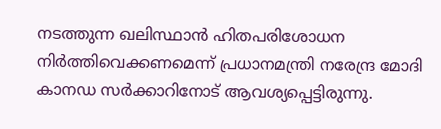നടത്തുന്ന ഖലിസ്ഥാന്‍ ഹിതപരിശോധന നിര്‍ത്തിവെക്കണമെന്ന് പ്രധാനമന്ത്രി നരേന്ദ്ര മോദി കാനഡ സര്‍ക്കാറിനോട് ആവശ്യപ്പെട്ടിരുന്നു.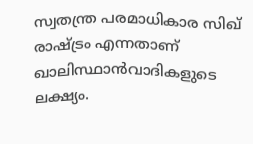സ്വതന്ത്ര പരമാധികാര സിഖ് രാഷ്ട്രം എന്നതാണ് ഖാലിസ്ഥാന്‍വാദികളുടെ ലക്ഷ്യം.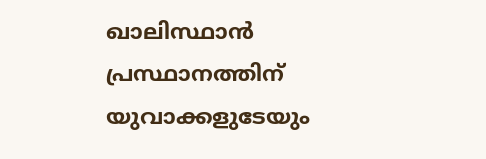ഖാലിസ്ഥാന്‍ പ്രസ്ഥാനത്തിന് യുവാക്കളുടേയും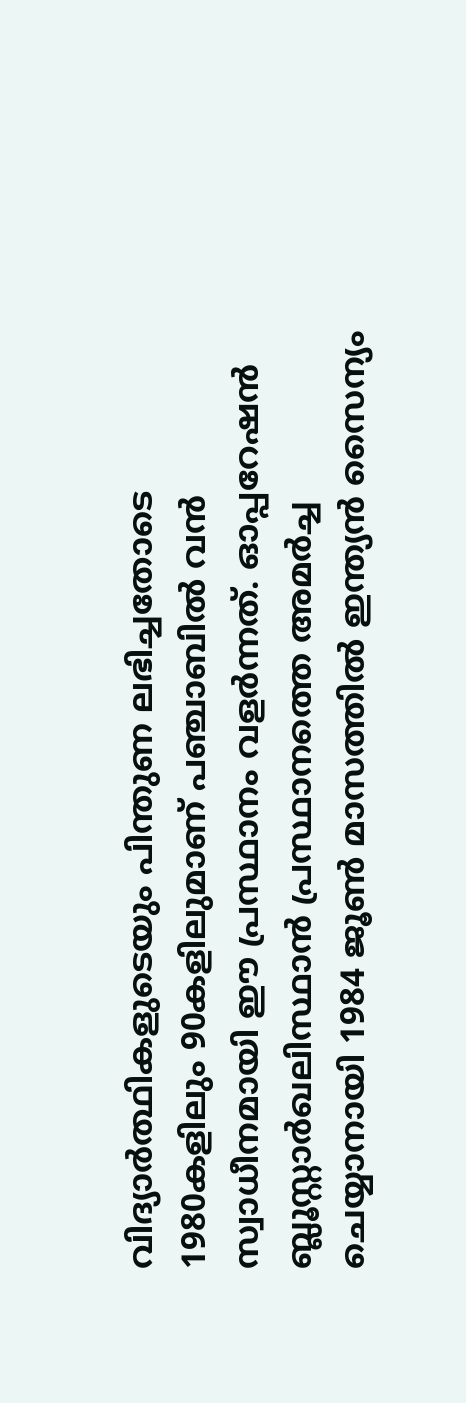വിദ്യാര്‍ത്ഥികളുടെയും പിന്തുണ ലഭിച്ചതോടെ 1980കളിലും 90കളിലുമാണ് പഞ്ചാബില്‍ വന്‍ സ്വാധീനമായി ഈ പ്രസ്ഥാനം വളര്‍ന്നത്. ഓപ്പറേഷന്‍ ബ്ലൂസ്റ്റാര്‍ഖലിസ്ഥാന്‍ പ്രസ്ഥാനത്തെ അമര്‍ച്ച ചെയ്യാനായി 1984 ജൂണ്‍ മാസത്തില്‍ ഇന്ത്യന്‍ സൈന്യം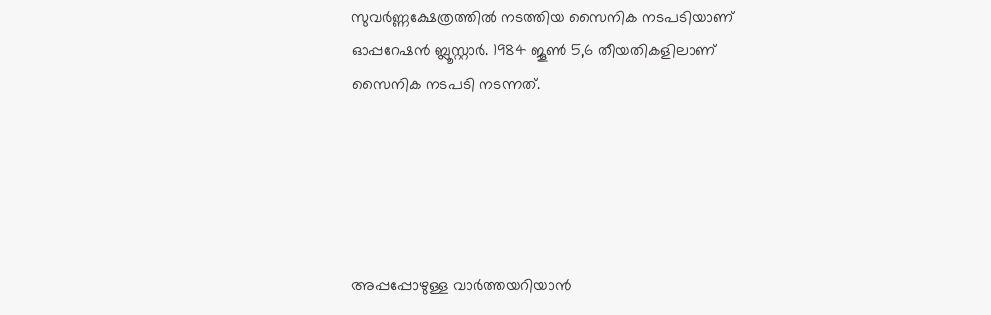സുവര്‍ണ്ണക്ഷേത്രത്തില്‍ നടത്തിയ സൈനിക നടപടിയാണ് ഓപ്പറേഷന്‍ ബ്ലൂസ്റ്റാര്‍. 1984 ജൂണ്‍ 5,6 തീയതികളിലാണ് സൈനിക നടപടി നടന്നത്.





അപ്പപ്പോഴുള്ള വാര്‍ത്തയറിയാന്‍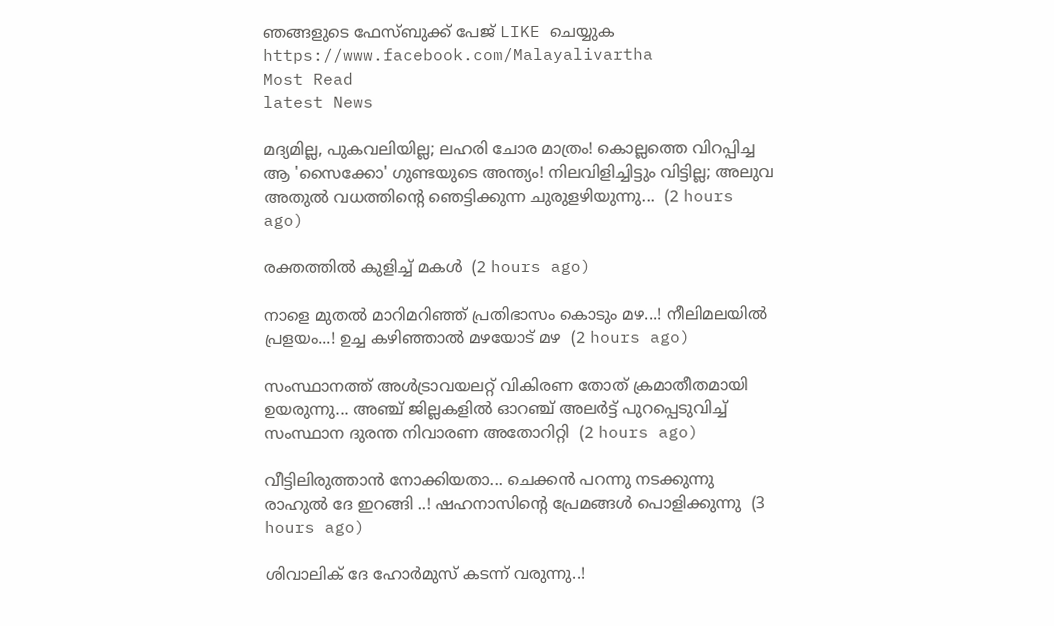ഞങ്ങളുടെ ഫേസ്‌ബുക്ക്‌ പേജ് LIKE ചെയ്യുക
https://www.facebook.com/Malayalivartha
Most Read
latest News

മദ്യമില്ല, പുകവലിയില്ല; ലഹരി ചോര മാത്രം! കൊല്ലത്തെ വിറപ്പിച്ച ആ 'സൈക്കോ' ഗുണ്ടയുടെ അന്ത്യം! നിലവിളിച്ചിട്ടും വിട്ടില്ല; അലുവ അതുൽ വധത്തിന്റെ ഞെട്ടിക്കുന്ന ചുരുളഴിയുന്നു...  (2 hours ago)

രക്തത്തിൽ കുളിച്ച് മകൾ  (2 hours ago)

നാളെ മുതൽ മാറിമറിഞ്ഞ് പ്രതിഭാസം കൊടും മഴ...! നീലിമലയിൽ പ്രളയം...! ഉച്ച കഴിഞ്ഞാൽ മഴയോട് മഴ  (2 hours ago)

സംസ്ഥാനത്ത് അൾട്രാവയലറ്റ് വികിരണ തോത് ക്രമാതീതമായി ഉയരുന്നു... അഞ്ച് ജില്ലകളിൽ ഓറഞ്ച് അലർട്ട് പുറപ്പെടുവിച്ച് സംസ്ഥാന ദുരന്ത നിവാരണ അതോറിറ്റി  (2 hours ago)

വീട്ടിലിരുത്താൻ നോക്കിയതാ... ചെക്കൻ പറന്നു നടക്കുന്നു രാഹുൽ ദേ ഇറങ്ങി ..! ഷഹനാസിന്റെ പ്രേമങ്ങൾ പൊളിക്കുന്നു  (3 hours ago)

ശിവാലിക് ദേ ഹോർമുസ് കടന്ന് വരുന്നു..!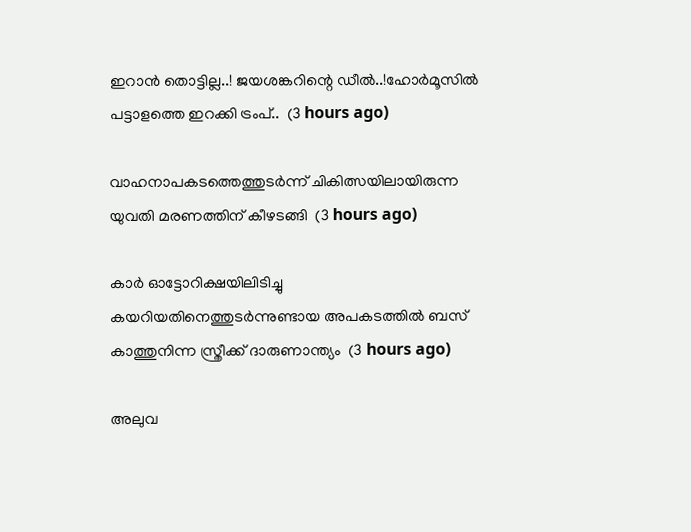ഇറാൻ തൊട്ടില്ല..! ജയശങ്കറിന്റെ ഡീൽ..!ഹോർമൂസിൽ പട്ടാളത്തെ ഇറക്കി ട്രംപ്..  (3 hours ago)

വാഹനാപകടത്തെത്തുടർന്ന് ചികിത്സയിലായിരുന്ന യുവതി മരണത്തിന് കീഴടങ്ങി  (3 hours ago)

കാർ ഓട്ടോറിക്ഷയിലിടിച്ചു കയറിയതിനെത്തുടർന്നുണ്ടായ അപകടത്തിൽ ബസ് കാത്തുനിന്ന സ്ത്രീക്ക് ദാരുണാന്ത്യം  (3 hours ago)

അലുവ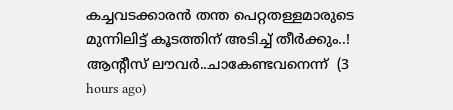കച്ചവടക്കാരൻ തന്ത പെറ്റതള്ളമാരുടെ മുന്നിലിട്ട് കൂടത്തിന് അടിച്ച് തീർക്കും..! ആന്റീസ്‌ ലൗവർ..ചാകേണ്ടവനെന്ന്  (3 hours ago)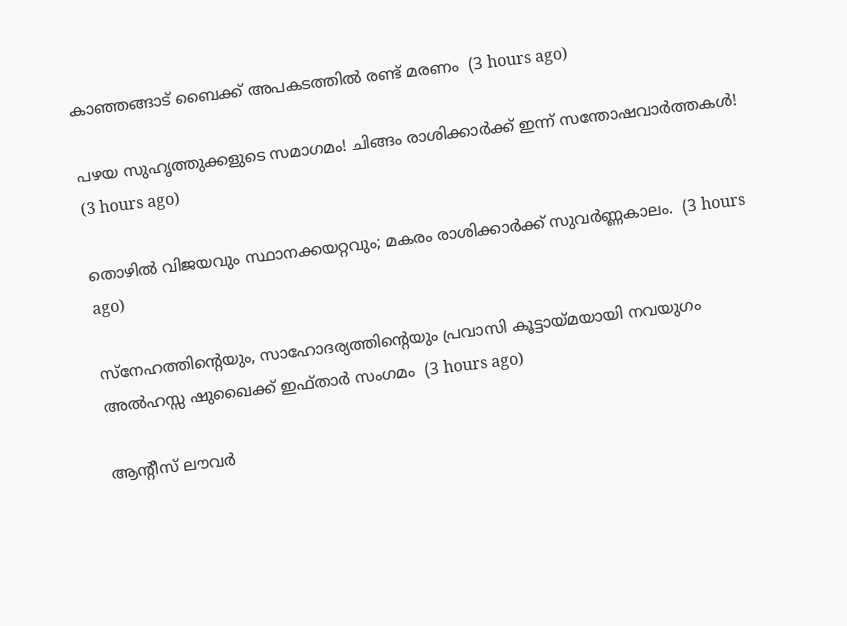കാഞ്ഞങ്ങാട് ബൈക്ക് അപകടത്തിൽ രണ്ട് മരണം  (3 hours ago)

പഴയ സുഹൃത്തുക്കളുടെ സമാഗമം! ചിങ്ങം രാശിക്കാർക്ക് ഇന്ന് സന്തോഷവാർത്തകൾ!  (3 hours ago)

തൊഴിൽ വിജയവും സ്ഥാനക്കയറ്റവും; മകരം രാശിക്കാർക്ക് സുവർണ്ണകാലം.  (3 hours ago)

സ്നേഹത്തിന്റെയും, സാഹോദര്യത്തിന്റെയും പ്രവാസി കൂട്ടായ്മയായി നവയുഗം അൽഹസ്സ ഷുഖൈക്ക് ഇഫ്താർ സംഗമം  (3 hours ago)

ആന്റീസ്‌ ലൗവർ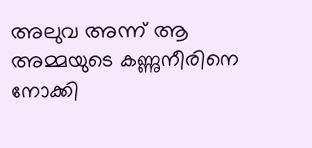അലുവ അന്ന് ആ അമ്മയുടെ കണ്ണുനീരിനെ നോക്കി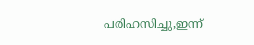പരിഹസിച്ചു,ഇന്ന്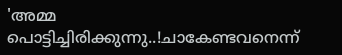'അമ്മ പൊട്ടിച്ചിരിക്കുന്നു..!ചാകേണ്ടവനെന്ന്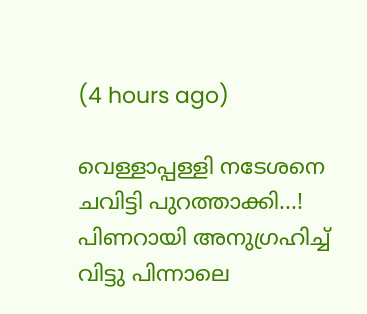(4 hours ago)

വെള്ളാപ്പള്ളി നടേശനെ ചവിട്ടി പുറത്താക്കി...! പിണറായി അനുഗ്രഹിച്ച് വിട്ടു പിന്നാലെ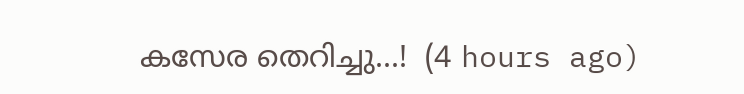കസേര തെറിച്ചു...!  (4 hours ago)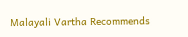Malayali Vartha Recommends